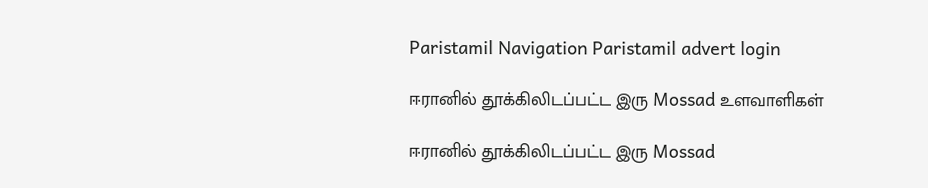Paristamil Navigation Paristamil advert login

ஈரானில் தூக்கிலிடப்பட்ட இரு Mossad உளவாளிகள்

ஈரானில் தூக்கிலிடப்பட்ட இரு Mossad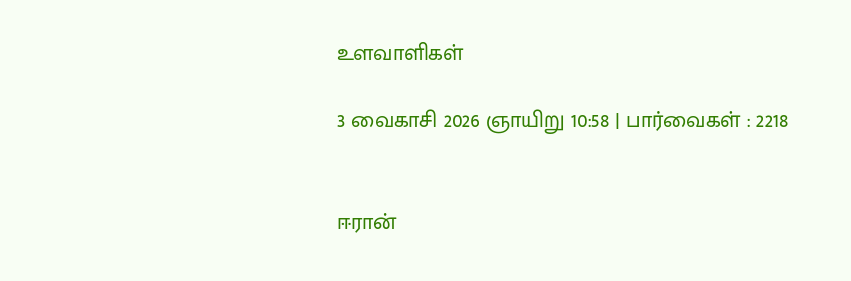உளவாளிகள்

3 வைகாசி 2026 ஞாயிறு 10:58 | பார்வைகள் : 2218


ஈரான்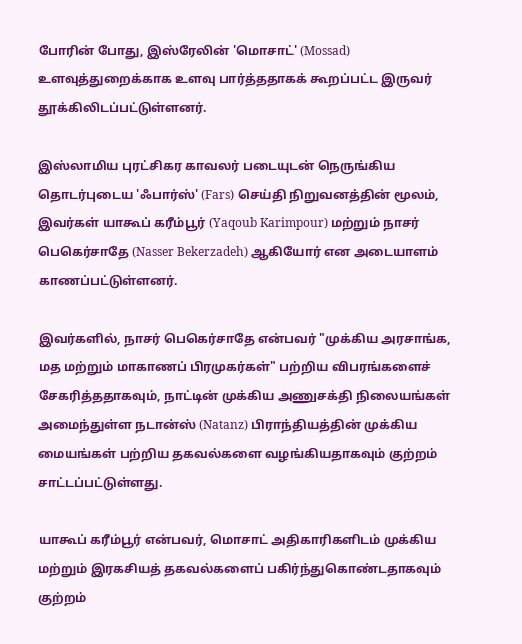போரின் போது, இஸ்ரேலின் 'மொசாட்' (Mossad) உளவுத்துறைக்காக உளவு பார்த்ததாகக் கூறப்பட்ட இருவர் தூக்கிலிடப்பட்டுள்ளனர்.

இஸ்லாமிய புரட்சிகர காவலர் படையுடன் நெருங்கிய தொடர்புடைய 'ஃபார்ஸ்' (Fars) செய்தி நிறுவனத்தின் மூலம், இவர்கள் யாகூப் கரீம்பூர் (Yaqoub Karimpour) மற்றும் நாசர் பெகெர்சாதே (Nasser Bekerzadeh) ஆகியோர் என அடையாளம் காணப்பட்டுள்ளனர்.

இவர்களில், நாசர் பெகெர்சாதே என்பவர் "முக்கிய அரசாங்க, மத மற்றும் மாகாணப் பிரமுகர்கள்" பற்றிய விபரங்களைச் சேகரித்ததாகவும், நாட்டின் முக்கிய அணுசக்தி நிலையங்கள் அமைந்துள்ள நடான்ஸ் (Natanz) பிராந்தியத்தின் முக்கிய மையங்கள் பற்றிய தகவல்களை வழங்கியதாகவும் குற்றம் சாட்டப்பட்டுள்ளது.

யாகூப் கரீம்பூர் என்பவர், மொசாட் அதிகாரிகளிடம் முக்கிய மற்றும் இரகசியத் தகவல்களைப் பகிர்ந்துகொண்டதாகவும் குற்றம்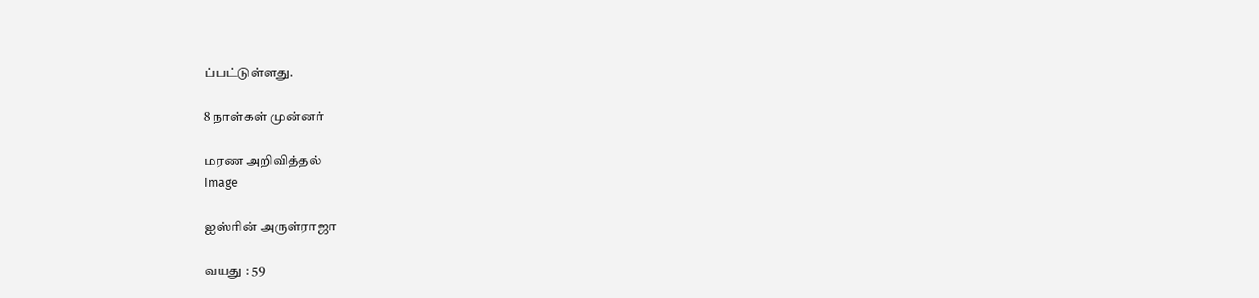ப்பட்டுள்ளது.

8 நாள்கள் முன்னர்

மரண அறிவித்தல்
Image

ஐஸ்ரின் அருள்ராஜா

வயது : 59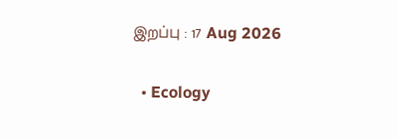இறப்பு : 17 Aug 2026

  • Ecology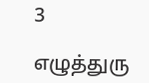3

எழுத்துரு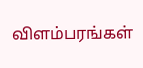விளம்பரங்கள்